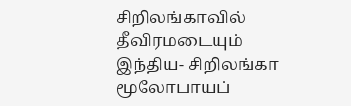சிறிலங்காவில் தீவிரமடையும் இந்திய- சிறிலங்கா மூலோபாயப்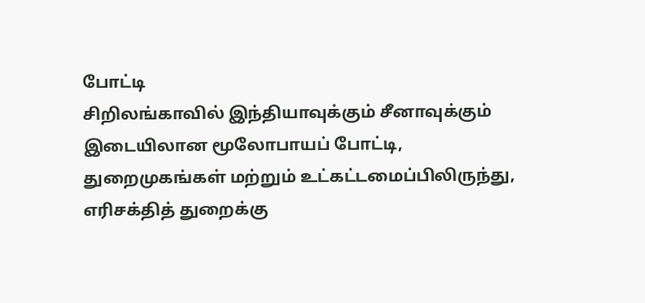போட்டி
சிறிலங்காவில் இந்தியாவுக்கும் சீனாவுக்கும் இடையிலான மூலோபாயப் போட்டி, துறைமுகங்கள் மற்றும் உட்கட்டமைப்பிலிருந்து, எரிசக்தித் துறைக்கு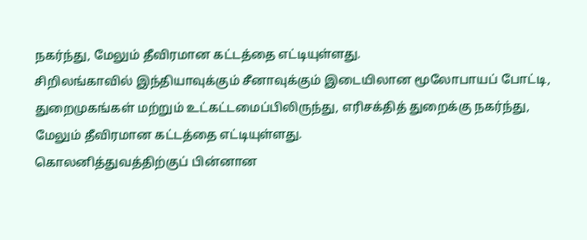நகர்ந்து, மேலும் தீவிரமான கட்டத்தை எட்டியுள்ளது.
சிறிலங்காவில் இந்தியாவுக்கும் சீனாவுக்கும் இடையிலான மூலோபாயப் போட்டி, துறைமுகங்கள் மற்றும் உட்கட்டமைப்பிலிருந்து, எரிசக்தித் துறைக்கு நகர்ந்து, மேலும் தீவிரமான கட்டத்தை எட்டியுள்ளது.
கொலனித்துவத்திற்குப் பின்னான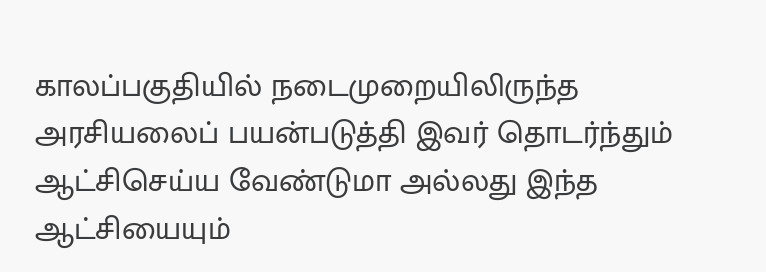காலப்பகுதியில் நடைமுறையிலிருந்த அரசியலைப் பயன்படுத்தி இவர் தொடர்ந்தும் ஆட்சிசெய்ய வேண்டுமா அல்லது இந்த ஆட்சியையும்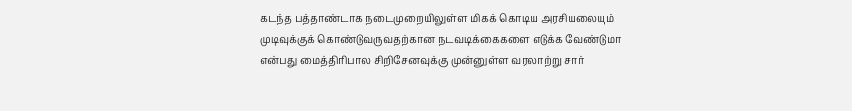கடந்த பத்தாண்டாக நடைமுறையிலுள்ள மிகக் கொடிய அரசியலையும் முடிவுக்குக் கொண்டுவருவதற்கான நடவடிக்கைகளை எடுக்க வேண்டுமா என்பது மைத்திரிபால சிறிசேனவுக்கு முன்னுள்ள வரலாற்று சார்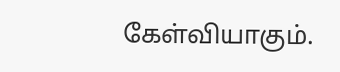கேள்வியாகும்.